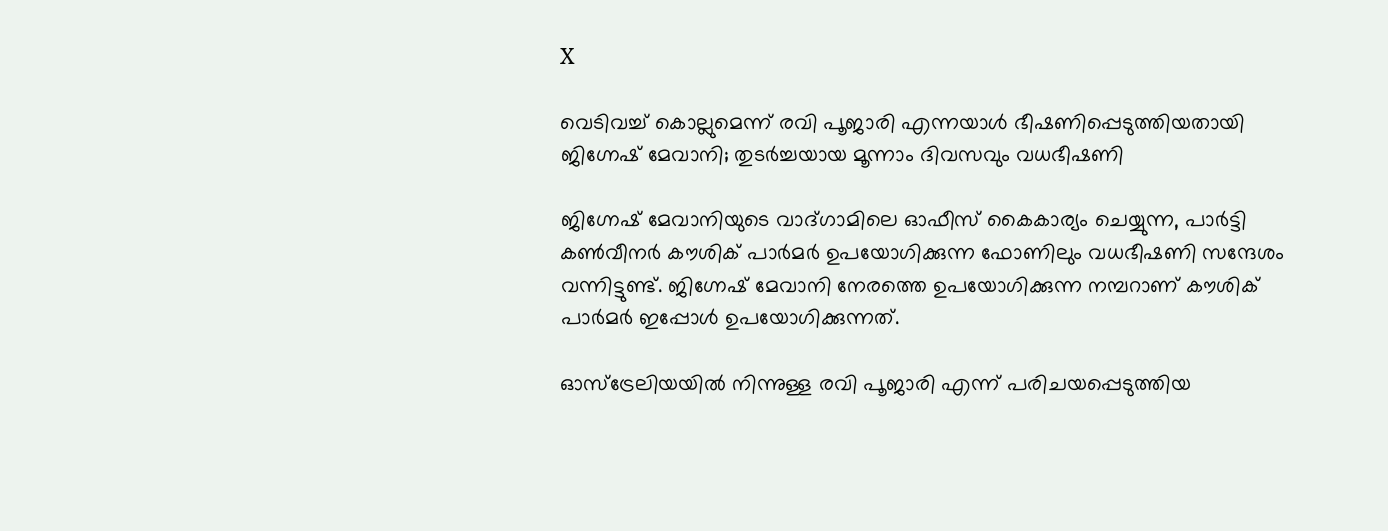X

വെടിവച്ച് കൊല്ലുമെന്ന് രവി പൂജാരി എന്നയാള്‍ ഭീഷണിപ്പെടുത്തിയതായി ജിഗ്നേഷ് മേവാനി; തുടര്‍ച്ചയായ മൂന്നാം ദിവസവും വധഭീഷണി

ജിഗ്നേഷ് മേവാനിയുടെ വാദ്ഗാമിലെ ഓഫീസ് കൈകാര്യം ചെയ്യുന്ന, പാര്‍ട്ടി കണ്‍വീനര്‍ കൗശിക് പാര്‍മര്‍ ഉപയോഗിക്കുന്ന ഫോണിലും വധഭീഷണി സന്ദേശം വന്നിട്ടുണ്ട്. ജിഗ്നേഷ് മേവാനി നേരത്തെ ഉപയോഗിക്കുന്ന നമ്പറാണ് കൗശിക് പാര്‍മര്‍ ഇപ്പോള്‍ ഉപയോഗിക്കുന്നത്.

ഓസ്‌ട്രേലിയയില്‍ നിന്നുള്ള രവി പൂജാരി എന്ന് പരിചയപ്പെടുത്തിയ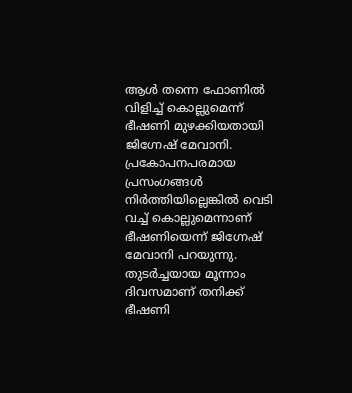ആള്‍ തന്നെ ഫോണില്‍ വിളിച്ച് കൊല്ലുമെന്ന് ഭീഷണി മുഴക്കിയതായി ജിഗ്നേഷ് മേവാനി. പ്രകോപനപരമായ പ്രസംഗങ്ങള്‍ നിര്‍ത്തിയില്ലെങ്കില്‍ വെടി വച്ച് കൊല്ലുമെന്നാണ് ഭീഷണിയെന്ന് ജിഗ്നേഷ് മേവാനി പറയുന്നു. തുടര്‍ച്ചയായ മൂന്നാം ദിവസമാണ് തനിക്ക് ഭീഷണി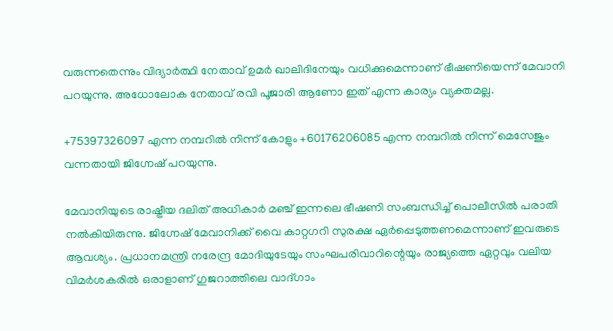വരുന്നതെന്നും വിദ്യാര്‍ത്ഥി നേതാവ് ഉമര്‍ ഖാലിദിനേയും വധിക്കുമെന്നാണ് ഭീഷണിയെന്ന് മേവാനി പറയുന്നു. അധോലോക നേതാവ് രവി പൂജാരി ആണോ ഇത് എന്ന കാര്യം വ്യക്തമല്ല.

+75397326097 എന്ന നമ്പറില്‍ നിന്ന് കോളും +60176206085 എന്ന നമ്പറില്‍ നിന്ന് മെസേജും വന്നതായി ജിഗ്നേഷ് പറയുന്നു.

മേവാനിയുടെ രാഷ്ട്രീയ ദലിത് അധികാര്‍ മഞ്ച് ഇന്നലെ ഭീഷണി സംബന്ധിച്ച് പൊലീസില്‍ പരാതി നല്‍കിയിരുന്നു. ജിഗ്നേഷ് മേവാനിക്ക് വൈ കാറ്റഗറി സുരക്ഷ ഏര്‍പ്പെടുത്തണമെന്നാണ് ഇവരുടെ ആവശ്യം. പ്രധാനമന്ത്രി നരേന്ദ്ര മോദിയുടേയും സംഘപരിവാറിന്റെയും രാജ്യത്തെ ഏറ്റവും വലിയ വിമര്‍ശകരില്‍ ഒരാളാണ് ഗുജറാത്തിലെ വാദ്ഗാം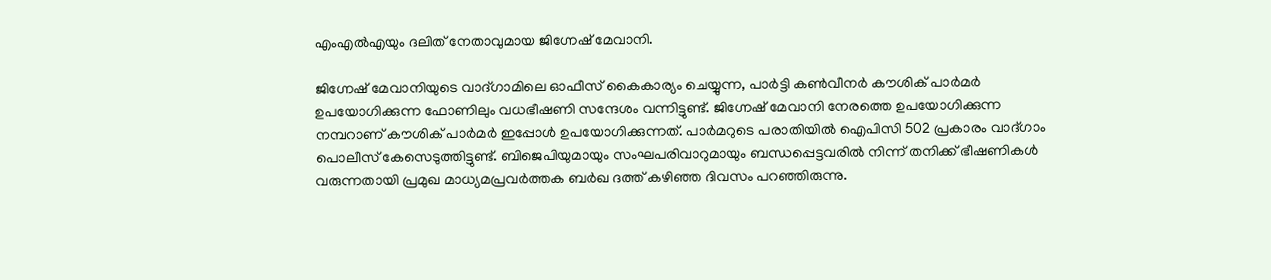എംഎല്‍എയും ദലിത് നേതാവുമായ ജിഗ്നേഷ് മേവാനി.

ജിഗ്നേഷ് മേവാനിയുടെ വാദ്ഗാമിലെ ഓഫീസ് കൈകാര്യം ചെയ്യുന്ന, പാര്‍ട്ടി കണ്‍വീനര്‍ കൗശിക് പാര്‍മര്‍ ഉപയോഗിക്കുന്ന ഫോണിലും വധഭീഷണി സന്ദേശം വന്നിട്ടുണ്ട്. ജിഗ്നേഷ് മേവാനി നേരത്തെ ഉപയോഗിക്കുന്ന നമ്പറാണ് കൗശിക് പാര്‍മര്‍ ഇപ്പോള്‍ ഉപയോഗിക്കുന്നത്. പാര്‍മറുടെ പരാതിയില്‍ ഐപിസി 502 പ്രകാരം വാദ്ഗാം പൊലീസ് കേസെടുത്തിട്ടുണ്ട്. ബിജെപിയുമായും സംഘപരിവാറുമായും ബന്ധപ്പെട്ടവരില്‍ നിന്ന് തനിക്ക് ഭീഷണികള്‍ വരുന്നതായി പ്രമുഖ മാധ്യമപ്രവര്‍ത്തക ബര്‍ഖ ദത്ത് കഴിഞ്ഞ ദിവസം പറഞ്ഞിരുന്നു.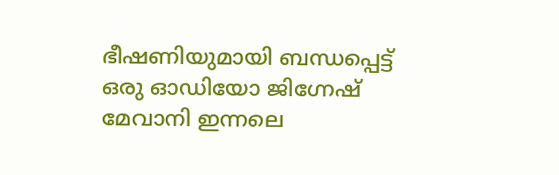ഭീഷണിയുമായി ബന്ധപ്പെട്ട് ഒരു ഓഡിയോ ജിഗ്നേഷ് മേവാനി ഇന്നലെ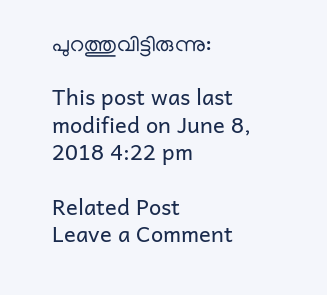പുറത്തുവിട്ടിരുന്നു:

This post was last modified on June 8, 2018 4:22 pm

Related Post
Leave a Comment